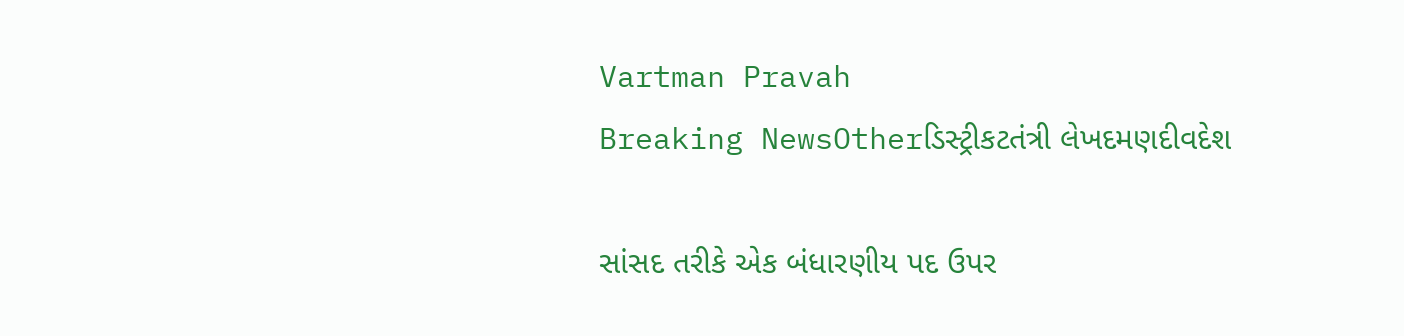Vartman Pravah
Breaking NewsOtherડિસ્ટ્રીકટતંત્રી લેખદમણદીવદેશ

સાંસદ તરીકે એક બંધારણીય પદ ઉપર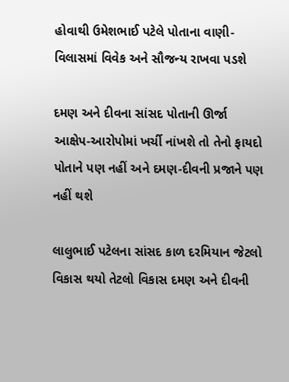હોવાથી ઉમેશભાઈ પટેલે પોતાના વાણી-વિલાસમાં વિવેક અને સૌજન્‍ય રાખવા પડશે

દમણ અને દીવના સાંસદ પોતાની ઊર્જા આક્ષેપ-આરોપોમાં ખર્ચી નાંખશે તો તેનો ફાયદો પોતાને પણ નહીં અને દમણ-દીવની પ્રજાને પણ નહીં થશે

લાલુભાઈ પટેલના સાંસદ કાળ દરમિયાન જેટલો વિકાસ થયો તેટલો વિકાસ દમણ અને દીવની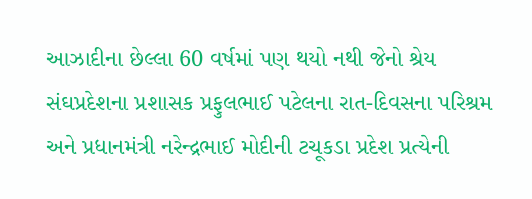આઝાદીના છેલ્લા 60 વર્ષમાં પણ થયો નથી જેનો શ્રેય સંઘપ્રદેશના પ્રશાસક પ્રફુલભાઈ પટેલના રાત-દિવસના પરિશ્રમ અને પ્રધાનમંત્રી નરેન્‍દ્રભાઈ મોદીની ટચૂકડા પ્રદેશ પ્રત્‍યેની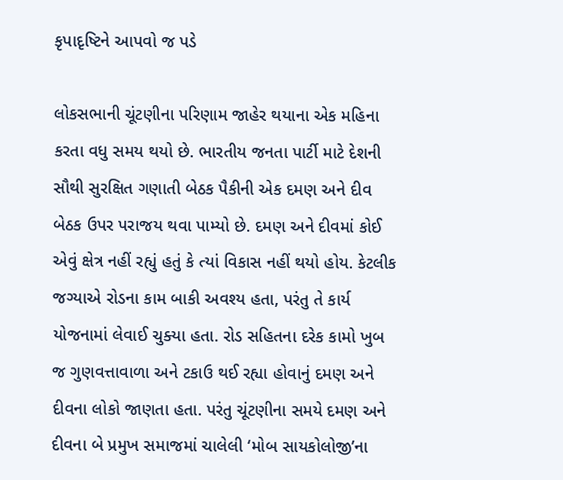કૃપાદૃષ્‍ટિને આપવો જ પડે

લોકસભાની ચૂંટણીના પરિણામ જાહેર થયાના એક મહિના કરતા વધુ સમય થયો છે. ભારતીય જનતા પાર્ટી માટે દેશની સૌથી સુરક્ષિત ગણાતી બેઠક પૈકીની એક દમણ અને દીવ બેઠક ઉપર પરાજય થવા પામ્‍યો છે. દમણ અને દીવમાં કોઈ એવું ક્ષેત્ર નહીં રહ્યું હતું કે ત્‍યાં વિકાસ નહીં થયો હોય. કેટલીક જગ્‍યાએ રોડના કામ બાકી અવશ્‍ય હતા, પરંતુ તે કાર્ય યોજનામાં લેવાઈ ચુક્‍યા હતા. રોડ સહિતના દરેક કામો ખુબ જ ગુણવત્તાવાળા અને ટકાઉ થઈ રહ્યા હોવાનું દમણ અને દીવના લોકો જાણતા હતા. પરંતુ ચૂંટણીના સમયે દમણ અને દીવના બે પ્રમુખ સમાજમાં ચાલેલી ‘મોબ સાયકોલોજી’ના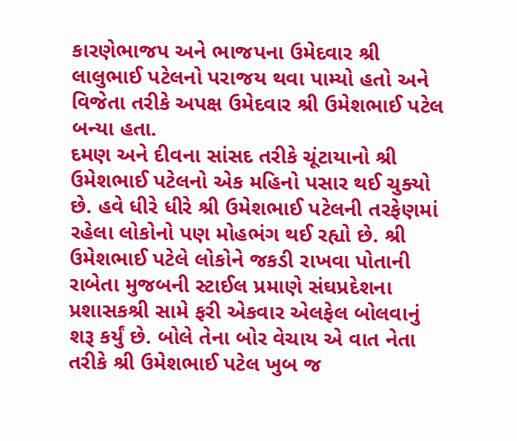કારણેભાજપ અને ભાજપના ઉમેદવાર શ્રી લાલુભાઈ પટેલનો પરાજય થવા પામ્‍યો હતો અને વિજેતા તરીકે અપક્ષ ઉમેદવાર શ્રી ઉમેશભાઈ પટેલ બન્‍યા હતા.
દમણ અને દીવના સાંસદ તરીકે ચૂંટાયાનો શ્રી ઉમેશભાઈ પટેલનો એક મહિનો પસાર થઈ ચુક્‍યો છે. હવે ધીરે ધીરે શ્રી ઉમેશભાઈ પટેલની તરફેણમાં રહેલા લોકોનો પણ મોહભંગ થઈ રહ્યો છે. શ્રી ઉમેશભાઈ પટેલે લોકોને જકડી રાખવા પોતાની રાબેતા મુજબની સ્‍ટાઈલ પ્રમાણે સંઘપ્રદેશના પ્રશાસકશ્રી સામે ફરી એકવાર એલફેલ બોલવાનું શરૂ કર્યું છે. બોલે તેના બોર વેચાય એ વાત નેતા તરીકે શ્રી ઉમેશભાઈ પટેલ ખુબ જ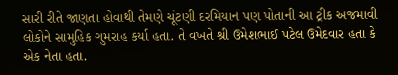સારી રીતે જાણતા હોવાથી તેમણે ચૂંટણી દરમિયાન પણ પોતાની આ ટ્રીક અજમાવી લોકોને સામુહિક ગુમરાહ કર્યા હતા. તે વખતે શ્રી ઉમેશભાઈ પટેલ ઉમેદવાર હતા કે એક નેતા હતા.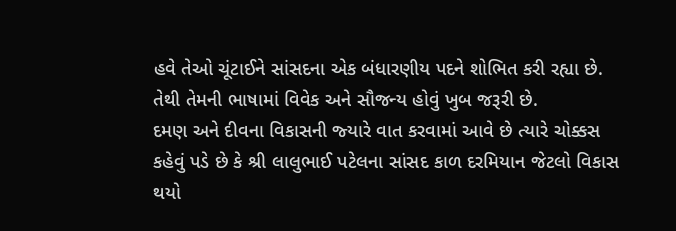હવે તેઓ ચૂંટાઈને સાંસદના એક બંધારણીય પદને શોભિત કરી રહ્યા છે. તેથી તેમની ભાષામાં વિવેક અને સૌજન્‍ય હોવું ખુબ જરૂરી છે.
દમણ અને દીવના વિકાસની જ્‍યારે વાત કરવામાં આવે છે ત્‍યારે ચોક્કસ કહેવું પડે છે કે શ્રી લાલુભાઈ પટેલના સાંસદ કાળ દરમિયાન જેટલો વિકાસ થયો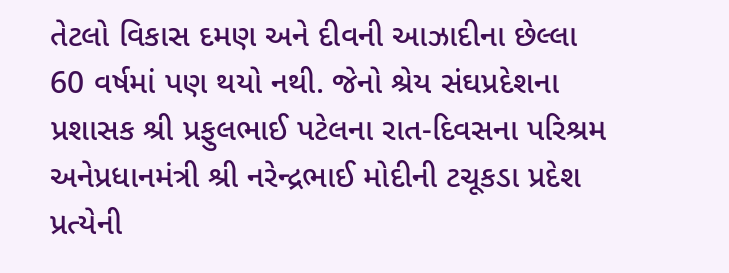તેટલો વિકાસ દમણ અને દીવની આઝાદીના છેલ્લા 60 વર્ષમાં પણ થયો નથી. જેનો શ્રેય સંઘપ્રદેશના પ્રશાસક શ્રી પ્રફુલભાઈ પટેલના રાત-દિવસના પરિશ્રમ અનેપ્રધાનમંત્રી શ્રી નરેન્‍દ્રભાઈ મોદીની ટચૂકડા પ્રદેશ પ્રત્‍યેની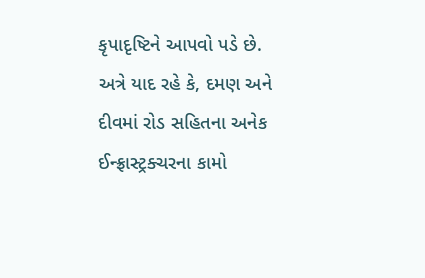કૃપાદૃષ્‍ટિને આપવો પડે છે.
અત્રે યાદ રહે કે, દમણ અને દીવમાં રોડ સહિતના અનેક ઈન્‍ફ્રાસ્‍ટ્રક્‍ચરના કામો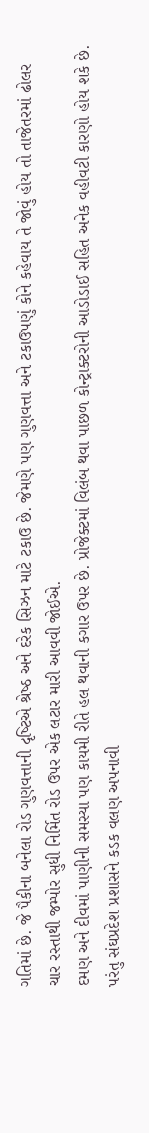ગતિમાં છે. જે પૈકીના બનેલા રોડ ગુણવત્તાની દૃષ્‍ટિએ શ્રેષ્‍ઠ અને દરેક સિઝન માટે ટકાઉ છે. જેમણે પણ ગુણવત્તા અને ટકાઉપણું કોને કહેવાય તે જોવું હોય તો તાજેતરમાં ઢોલર ચાર રસ્‍તાથી જમ્‍પોર સુધી નિર્મિત રોડ ઉપર એક લટાર મારી આવવી જોઈએ.
દમણ અને દીવમાં પાણીની સમસ્‍યા પણ કાયમી રીતે હલ થવાની કગાર ઉપર છે. પ્રોજેક્‍ટમાં વિલંબ થવા પાછળ કોન્‍ટ્રાક્‍ટરોની આડોડાઈ સહિત અનેક વહીવટી કારણો હોય શકે છે. પરંતુ સંઘપ્રદેશ પ્રશાસને કડક વલણ અપનાવી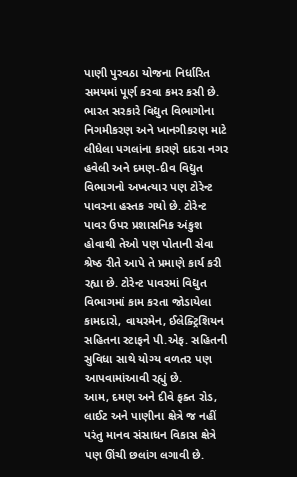પાણી પુરવઠા યોજના નિર્ધારિત સમયમાં પૂર્ણ કરવા કમર કસી છે.
ભારત સરકારે વિદ્યુત વિભાગોના નિગમીકરણ અને ખાનગીકરણ માટે લીધેલા પગલાંના કારણે દાદરા નગર હવેલી અને દમણ-દીવ વિદ્યુત વિભાગનો અખત્‍યાર પણ ટોરેન્‍ટ પાવરના હસ્‍તક ગયો છે. ટોરેન્‍ટ પાવર ઉપર પ્રશાસનિક અંકુશ હોવાથી તેઓ પણ પોતાની સેવા શ્રેષ્‍ઠ રીતે આપે તે પ્રમાણે કાર્ય કરી રહ્યા છે. ટોરેન્‍ટ પાવરમાં વિદ્યુત વિભાગમાં કામ કરતા જોડાયેલા કામદારો, વાયરમેન, ઈલેક્‍ટ્રિશિયન સહિતના સ્‍ટાફને પી.એફ. સહિતની સુવિધા સાથે યોગ્‍ય વળતર પણ આપવામાંઆવી રહ્યું છે.
આમ, દમણ અને દીવે ફક્‍ત રોડ, લાઈટ અને પાણીના ક્ષેત્રે જ નહીં પરંતુ માનવ સંસાધન વિકાસ ક્ષેત્રે પણ ઊંચી છલાંગ લગાવી છે.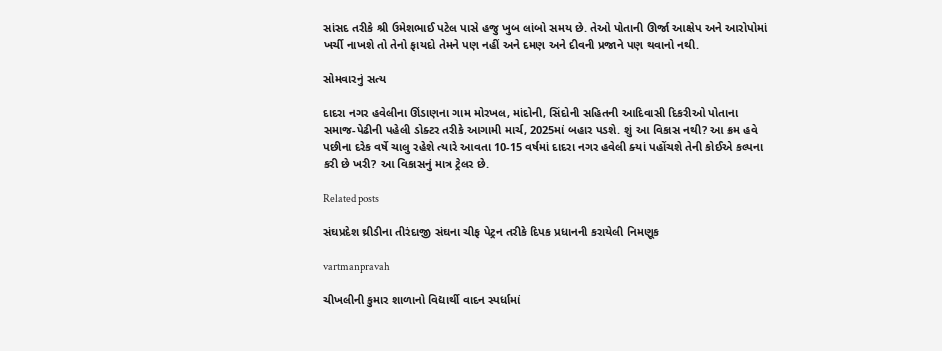સાંસદ તરીકે શ્રી ઉમેશભાઈ પટેલ પાસે હજુ ખુબ લાંબો સમય છે. તેઓ પોતાની ઊર્જા આક્ષેપ અને આરોપોમાં ખર્ચી નાખશે તો તેનો ફાયદો તેમને પણ નહીં અને દમણ અને દીવની પ્રજાને પણ થવાનો નથી.

સોમવારનું સત્‍ય

દાદરા નગર હવેલીના ઊંડાણના ગામ મોરખલ, માંદોની, સિંદોની સહિતની આદિવાસી દિકરીઓ પોતાના સમાજ-પેઢીની પહેલી ડોક્‍ટર તરીકે આગામી માર્ચ, 2025માં બહાર પડશે. શું આ વિકાસ નથી? આ ક્રમ હવે પછીના દરેક વર્ષે ચાલુ રહેશે ત્‍યારે આવતા 10-15 વર્ષમાં દાદરા નગર હવેલી ક્‍યાં પહોંચશે તેની કોઈએ કલ્‍પના કરી છે ખરી? આ વિકાસનું માત્ર ટ્રેલર છે.

Related posts

સંઘપ્રદેશ થ્રીડીના તીરંદાજી સંઘના ચીફ પેટ્રન તરીકે દિપક પ્રધાનની કરાયેલી નિમણૂક

vartmanpravah

ચીખલીની કુમાર શાળાનો વિદ્યાર્થી વાદન સ્‍પર્ધામાં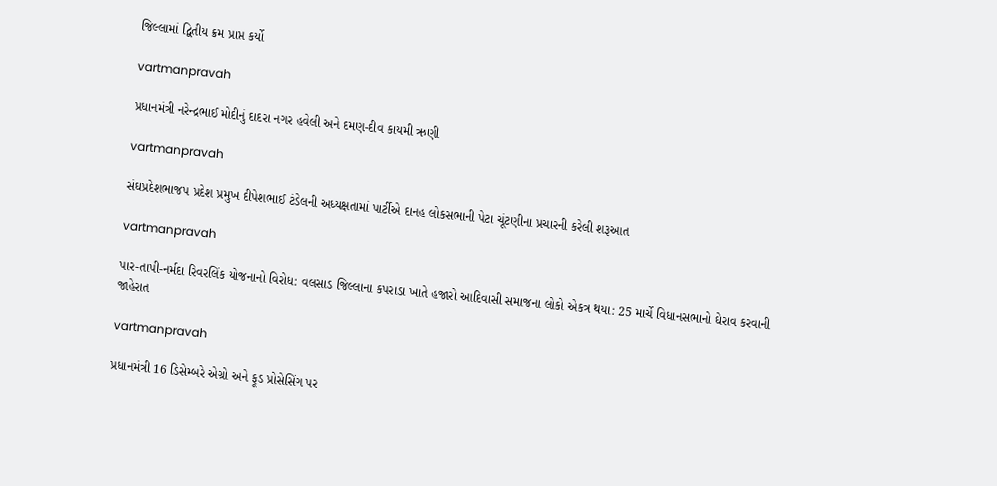જિલ્લામાં દ્વિતીય ક્રમ પ્રાપ્ત કર્યો

vartmanpravah

પ્રધાનમંત્રી નરેન્‍દ્રભાઈ મોદીનું દાદરા નગર હવેલી અને દમણ-દીવ કાયમી ઋણી

vartmanpravah

સંઘપ્રદેશભાજપ પ્રદેશ પ્રમુખ દીપેશભાઈ ટંડેલની અધ્‍યક્ષતામાં પાર્ટીએ દાનહ લોકસભાની પેટા ચૂંટણીના પ્રચારની કરેલી શરૂઆત

vartmanpravah

પાર-તાપી-નર્મદા રિવરલિંક યોજનાનો વિરોધ: વલસાડ જિલ્લાના કપરાડા ખાતે હજારો આદિવાસી સમાજના લોકો એકત્ર થયા: 25 માર્ચે વિધાનસભાનો ઘેરાવ કરવાની જાહેરાત

vartmanpravah

પ્રધાનમંત્રી 16 ડિસેમ્બરે એગ્રો અને ફૂડ પ્રોસેસિંગ પર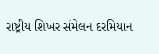રાષ્ટ્રીય શિખર સંમેલન દરમિયાન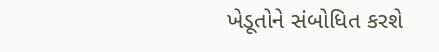ખેડૂતોને સંબોધિત કરશે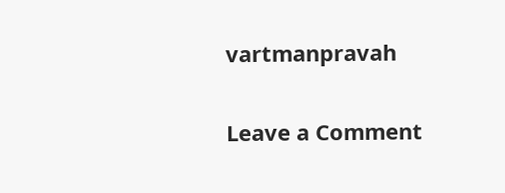vartmanpravah

Leave a Comment